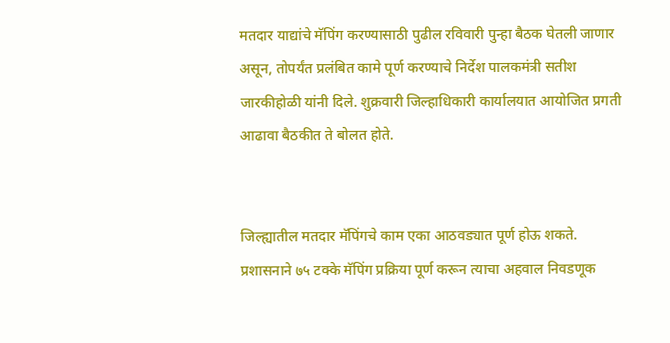मतदार याद्यांचे मॅपिंग करण्यासाठी पुढील रविवारी पुन्हा बैठक घेतली जाणार असून, तोपर्यंत प्रलंबित कामे पूर्ण करण्याचे निर्देश पालकमंत्री सतीश जारकीहोळी यांनी दिले. शुक्रवारी जिल्हाधिकारी कार्यालयात आयोजित प्रगती आढावा बैठकीत ते बोलत होते.


जिल्ह्यातील मतदार मॅपिंगचे काम एका आठवड्यात पूर्ण होऊ शकते. प्रशासनाने ७५ टक्के मॅपिंग प्रक्रिया पूर्ण करून त्याचा अहवाल निवडणूक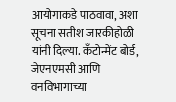आयोगाकडे पाठवावा, अशा सूचना सतीश जारकीहोळी यांनी दिल्या. कँटोन्मेंट बोर्ड, जेएनएमसी आणि वनविभागाच्या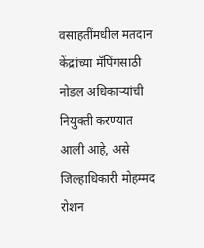वसाहतींमधील मतदान केंद्रांच्या मॅपिंगसाठी नोडल अधिकाऱ्यांची नियुक्ती करण्यात आली आहे, असे जिल्हाधिकारी मोहम्मद रोशन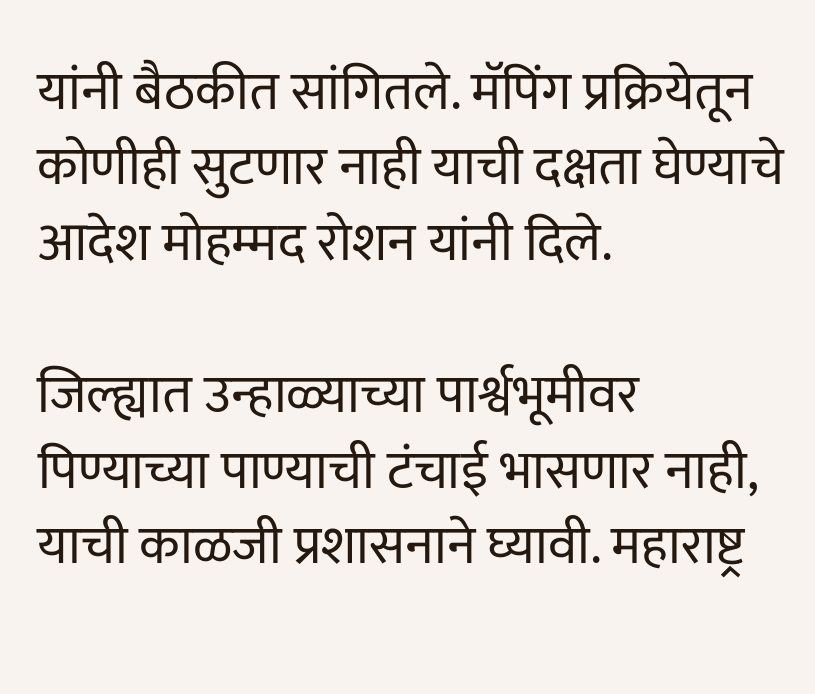यांनी बैठकीत सांगितले. मॅपिंग प्रक्रियेतून कोणीही सुटणार नाही याची दक्षता घेण्याचे आदेश मोहम्मद रोशन यांनी दिले.

जिल्ह्यात उन्हाळ्याच्या पार्श्वभूमीवर पिण्याच्या पाण्याची टंचाई भासणार नाही, याची काळजी प्रशासनाने घ्यावी. महाराष्ट्र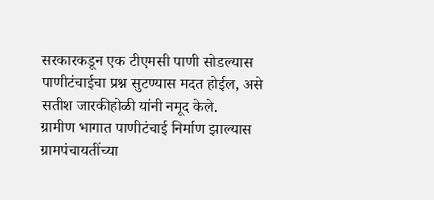सरकारकडून एक टीएमसी पाणी सोडल्यास पाणीटंचाईचा प्रश्न सुटण्यास मदत होईल, असे सतीश जारकीहोळी यांनी नमूद केले.
ग्रामीण भागात पाणीटंचाई निर्माण झाल्यास ग्रामपंचायतींच्या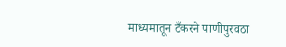माध्यमातून टँकरने पाणीपुरवठा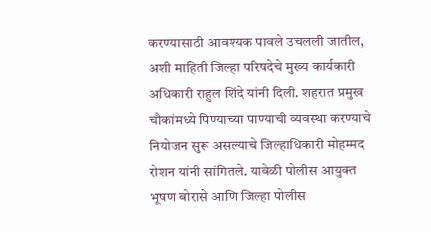करण्यासाठी आवश्यक पावले उचलली जातील, अशी माहिती जिल्हा परिषदेचे मुख्य कार्यकारी अधिकारी राहुल शिंदे यांनी दिली. शहरात प्रमुख चौकांमध्ये पिण्याच्या पाण्याची व्यवस्था करण्याचे नियोजन सुरू असल्याचे जिल्हाधिकारी मोहम्मद रोशन यांनी सांगितले. यावेळी पोलीस आयुक्त भूषण बोरासे आणि जिल्हा पोलीस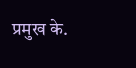प्रमुख के.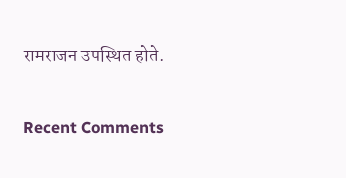रामराजन उपस्थित होते.


Recent Comments